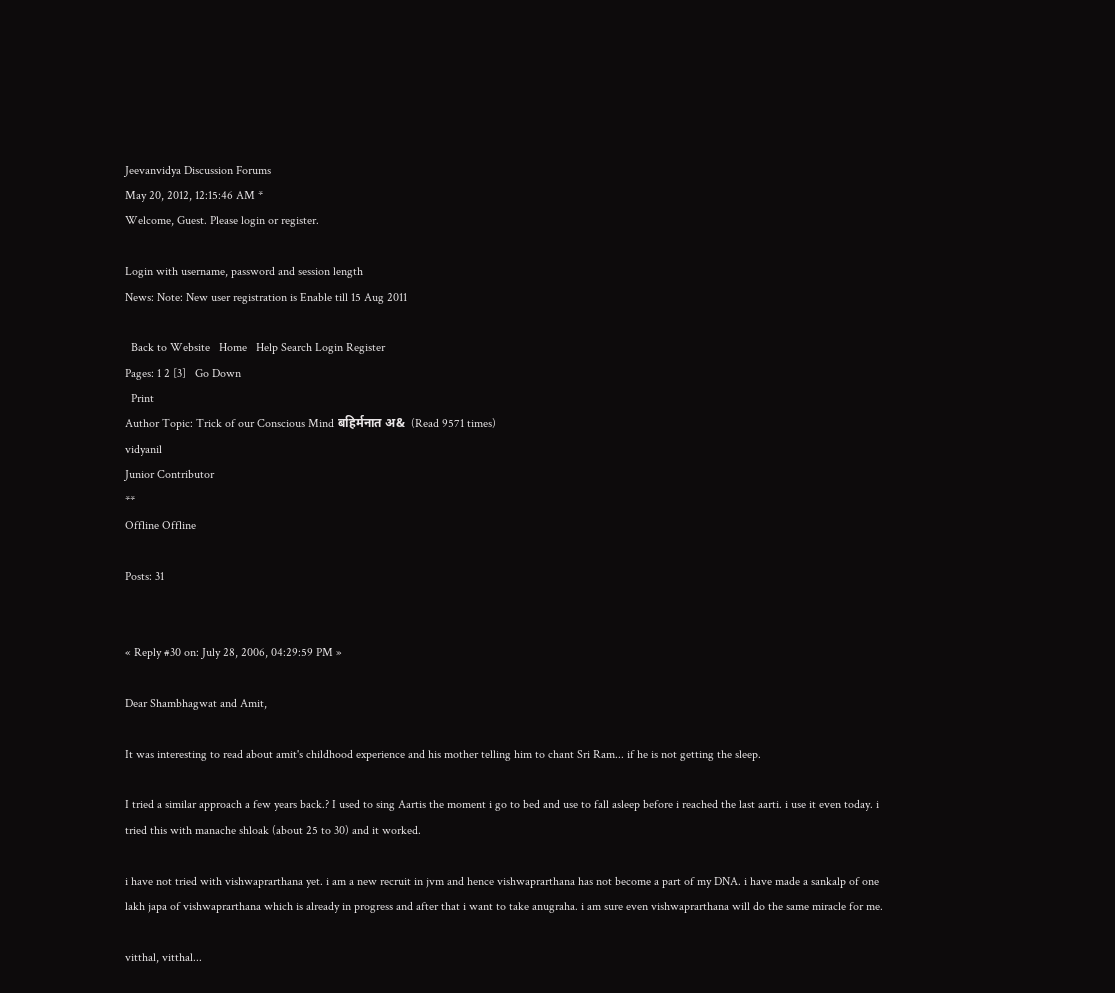Jeevanvidya Discussion Forums
May 20, 2012, 12:15:46 AM *
Welcome, Guest. Please login or register.

Login with username, password and session length
News: Note: New user registration is Enable till 15 Aug 2011

  Back to Website   Home   Help Search Login Register
Pages: 1 2 [3]   Go Down
  Print
Author Topic: Trick of our Conscious Mind बहिर्मनात अ&  (Read 9571 times)
vidyanil
Junior Contributor
**
Offline Offline

Posts: 31


« Reply #30 on: July 28, 2006, 04:29:59 PM »

Dear Shambhagwat and Amit,

It was interesting to read about amit's childhood experience and his mother telling him to chant Sri Ram... if he is not getting the sleep.

I tried a similar approach a few years back.? I used to sing Aartis the moment i go to bed and use to fall asleep before i reached the last aarti. i use it even today. i tried this with manache shloak (about 25 to 30) and it worked.

i have not tried with vishwaprarthana yet. i am a new recruit in jvm and hence vishwaprarthana has not become a part of my DNA. i have made a sankalp of one lakh japa of vishwaprarthana which is already in progress and after that i want to take anugraha. i am sure even vishwaprarthana will do the same miracle for me.

vitthal, vitthal...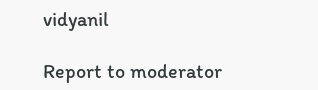vidyanil

Report to moderator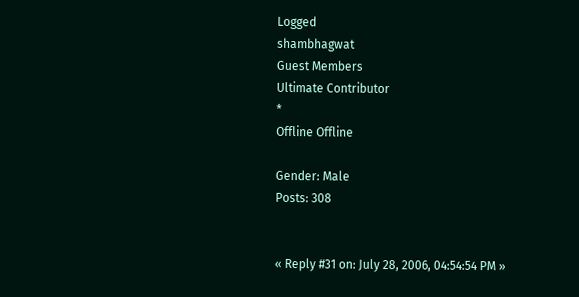Logged
shambhagwat
Guest Members
Ultimate Contributor
*
Offline Offline

Gender: Male
Posts: 308


« Reply #31 on: July 28, 2006, 04:54:54 PM »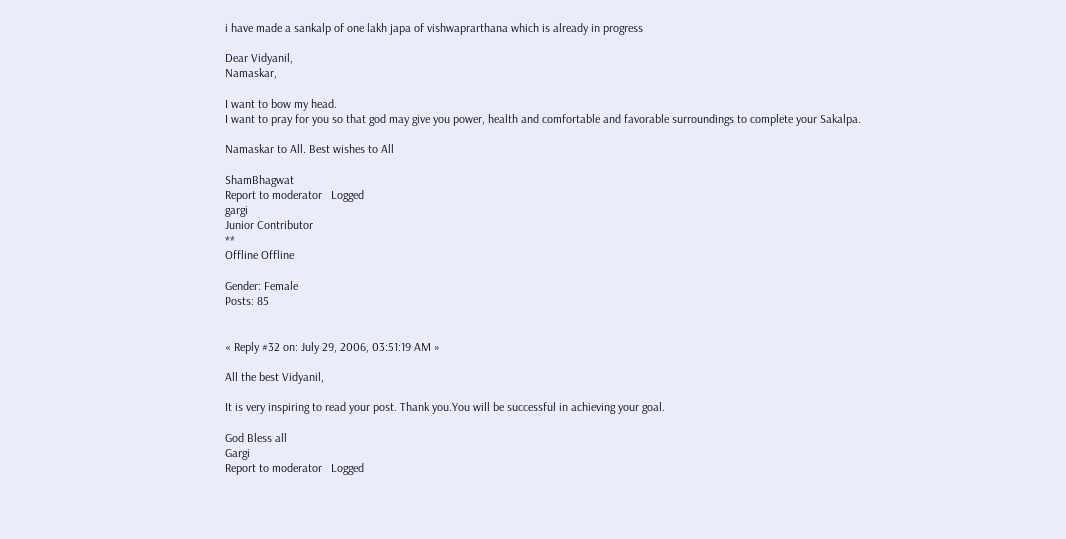i have made a sankalp of one lakh japa of vishwaprarthana which is already in progress

Dear Vidyanil,
Namaskar,

I want to bow my head.
I want to pray for you so that god may give you power, health and comfortable and favorable surroundings to complete your Sakalpa.

Namaskar to All. Best wishes to All

ShamBhagwat
Report to moderator   Logged
gargi
Junior Contributor
**
Offline Offline

Gender: Female
Posts: 85


« Reply #32 on: July 29, 2006, 03:51:19 AM »

All the best Vidyanil,

It is very inspiring to read your post. Thank you.You will be successful in achieving your goal.

God Bless all
Gargi
Report to moderator   Logged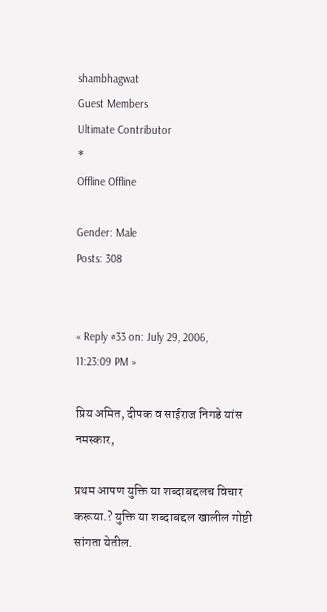shambhagwat
Guest Members
Ultimate Contributor
*
Offline Offline

Gender: Male
Posts: 308


« Reply #33 on: July 29, 2006, 11:23:09 PM »

प्रिय अमित, दीपक व साईराज निगडे यांस
नमस्कार,

प्रथम आपण युक्ति या शब्दाबद्दलच विचार करूया.? युक्ति या शब्दाबद्दल खालील गोष्टी सांगता येतील.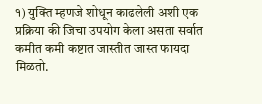१) युक्ति म्हणजे शोधून काढलेली अशी एक प्रक्रिया की जिचा उपयोग केला असता सर्वात कमीत कमी कष्टात जास्तीत जास्त फायदा मिळतो.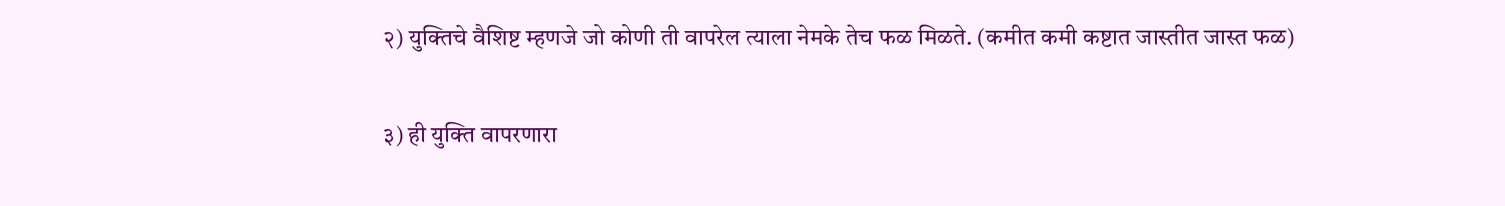२) युक्तिचे वैशिष्ट म्हणजे जो कोणी ती वापरेल त्याला नेमके तेच फळ मिळते. (कमीत कमी कष्टात जास्तीत जास्त फळ)

३) ही युक्ति वापरणारा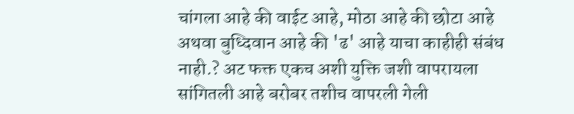चांगला आहे की वाईट आहे, मोठा आहे की छोटा आहे अथवा बुध्दिवान आहे की 'ढ' आहे याचा काहीही संबंध नाही.? अट फक्त एकच अशी युक्ति जशी वापरायला सांगितली आहे बरोबर तशीच वापरली गेली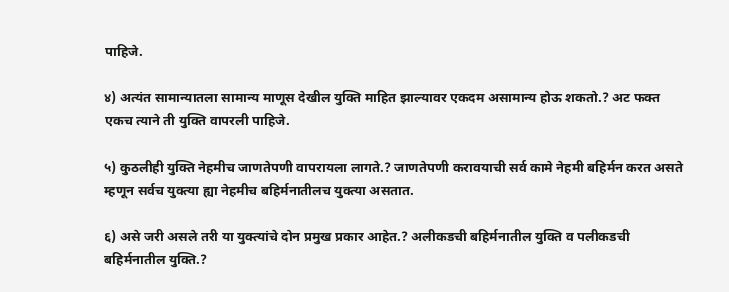पाहिजे.

४) अत्यंत सामान्यातला सामान्य माणूस देखील युक्ति माहित झाल्यावर एकदम असामान्य होऊ शकतो.? अट फक्त एकच त्याने ती युक्ति वापरली पाहिजे.

५) कुठलीही युक्ति नेहमीच जाणतेपणी वापरायला लागते.? जाणतेपणी करावयाची सर्व कामे नेहमी बहिर्मन करत असते म्हणून सर्वच युक्त्या ह्या नेहमीच बहिर्मनातीलच युक्त्या असतात.

६) असे जरी असले तरी या युक्त्यांचे दोन प्रमुख प्रकार आहेत.? अलीकडची बहिर्मनातील युक्ति व पलीकडची बहिर्मनातील युक्ति.?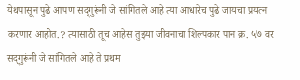येथपासून पुढे आपण सद्‌गुरूंनी जे सांगितले आहे त्या आधारेच पुढे जायचा प्रयत्न करणार आहोत.? त्यासाठी तूच आहेस तुझ्या जीवनाचा शिल्पकार पान क्र. ५७ वर सद्‌गुरूंनी जे सांगितले आहे ते प्रथम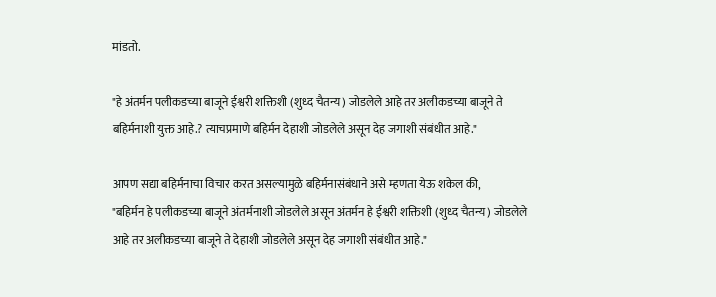मांडतो.

"हे अंतर्मन पलीकडच्या बाजूने ईश्वरी शक्तिशी (शुध्द चैतन्य) जोडलेले आहे तर अलीकडच्या बाजूने ते बहिर्मनाशी युक्त आहे.? त्याचप्रमाणे बहिर्मन देहाशी जोडलेले असून देह जगाशी संबंधीत आहे."

आपण सद्या बहिर्मनाचा विचार करत असल्यामुळे बहिर्मनासंबंधाने असे म्हणता येऊ शकेल की,
"बहिर्मन हे पलीकडच्या बाजूने अंतर्मनाशी जोडलेले असून अंतर्मन हे ईश्वरी शक्तिशी (शुध्द चैतन्य) जोडलेले आहे तर अलीकडच्या बाजूने ते देहाशी जोडलेले असून देह जगाशी संबंधीत आहे."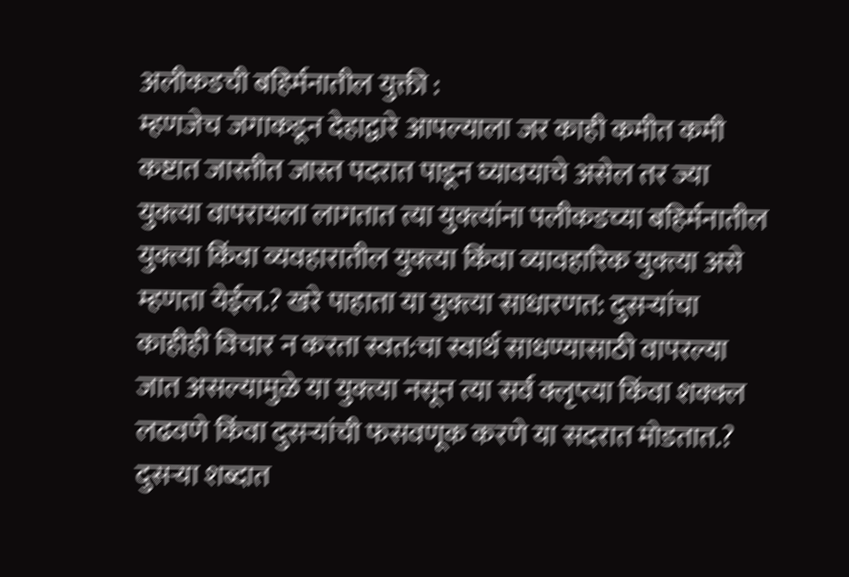अलीकडची बहिर्मनातील युक्ती :
म्हणजेच जगाकडून देहाद्वारे आपल्याला जर काही कमीत कमी कष्टात जास्तीत जास्त पदरात पाडून घ्यावयाचे असेल तर ज्या युक्त्या वापरायला लागतात त्या युक्त्यांना पलीकडच्या बहिर्मनातील युक्त्या किंवा व्यवहारातील युक्त्या किंवा व्यावहारिक युक्त्या असे म्हणता येईल.? खरे पाहाता या युक्त्या साधारणत: दुसऱ्यांचा काहीही विचार न करता स्वत:चा स्वार्थ साधण्यासाठी वापरल्या जात असल्यामुळे या युक्त्या नसून त्या सर्व क्लृप्त्या किंवा शक्क्ल लढवणे किंवा दुसऱ्यांची फसवणूक करणे या सदरात मोडतात.? दुसऱ्या शब्दात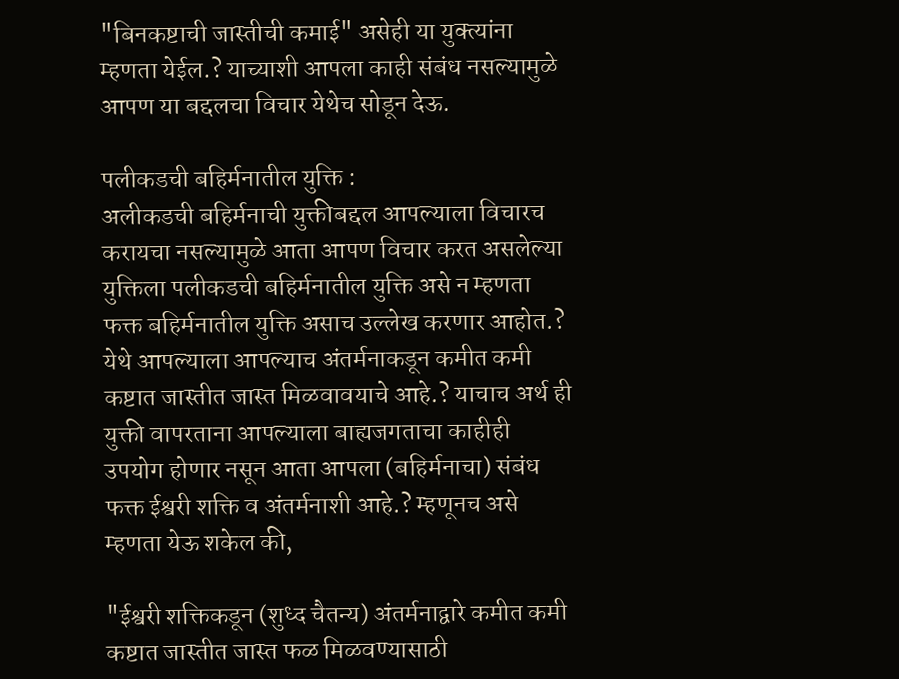"बिनकष्टाची जास्तीची कमाई" असेही या युक्त्यांना म्हणता येईल.? याच्याशी आपला काही संबंध नसल्यामुळे आपण या बद्दलचा विचार येथेच सोडून देऊ.

पलीकडची बहिर्मनातील युक्ति :
अलीकडची बहिर्मनाची युक्तीबद्दल आपल्याला विचारच करायचा नसल्यामुळे आता आपण विचार करत असलेल्या युक्तिला पलीकडची बहिर्मनातील युक्ति असे न म्हणता फक्त बहिर्मनातील युक्ति असाच उल्लेख करणार आहोत.? येथे आपल्याला आपल्याच अंतर्मनाकडून कमीत कमी कष्टात जास्तीत जास्त मिळवावयाचे आहे.? याचाच अर्थ ही युक्ती वापरताना आपल्याला बाह्यजगताचा काहीही उपयोग होणार नसून आता आपला (बहिर्मनाचा) संबंध फक्त ईश्वरी शक्ति व अंतर्मनाशी आहे.? म्हणूनच असे म्हणता येऊ शकेल की,

"ईश्वरी शक्तिकडून (शुध्द चैतन्य) अंतर्मनाद्वारे कमीत कमी कष्टात जास्तीत जास्त फळ मिळवण्यासाठी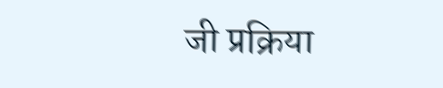जी प्रक्रिया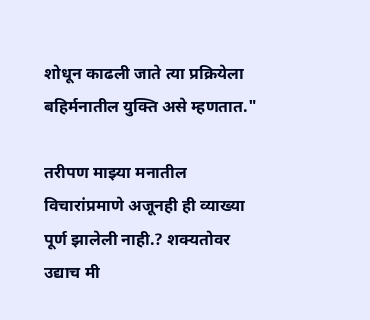शोधून काढली जाते त्या प्रक्रियेला बहिर्मनातील युक्ति असे म्हणतात."

तरीपण माझ्या मनातील विचारांप्रमाणे अजूनही ही व्याख्या पूर्ण झालेली नाही.? शक्यतोवर उद्याच मी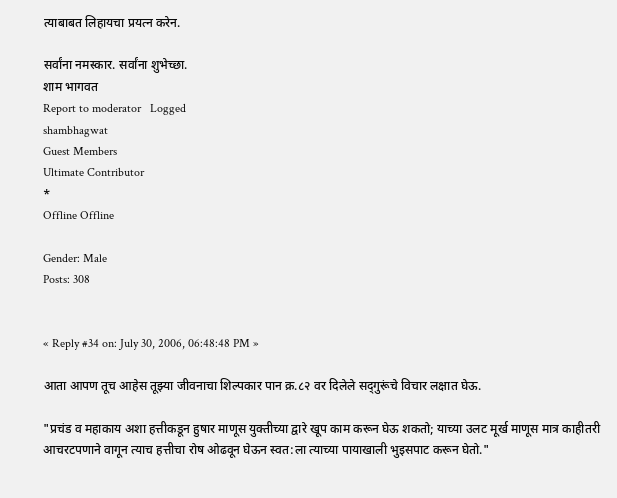त्याबाबत लिहायचा प्रयत्न करेन.

सर्वांना नमस्कार. सर्वांना शुभेच्छा.
शाम भागवत
Report to moderator   Logged
shambhagwat
Guest Members
Ultimate Contributor
*
Offline Offline

Gender: Male
Posts: 308


« Reply #34 on: July 30, 2006, 06:48:48 PM »

आता आपण तूच आहेस तूझ्या जीवनाचा शिल्पकार पान क्र.८२ वर दिलेले सद्‌गुरूंचे विचार लक्षात घेऊ.

"प्रचंड व महाकाय अशा हत्तीकडून हुषार माणूस युक्तीच्या द्वारे खूप काम करून घेऊ शकतो; याच्या उलट मूर्ख माणूस मात्र काहीतरी आचरटपणाने वागून त्याच हत्तीचा रोष ओढवून घेऊन स्वत:ला त्याच्या पायाखाली भुइसपाट करून घेतो."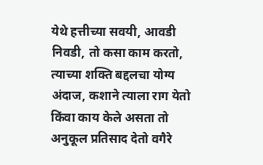येथे हत्तीच्या सवयी, आवडी निवडी, तो कसा काम करतो, त्याच्या शक्ति बद्दलचा योग्य अंदाज, कशाने त्याला राग येतो किंवा काय केले असता तो अनुकूल प्रतिसाद देतो वगैरे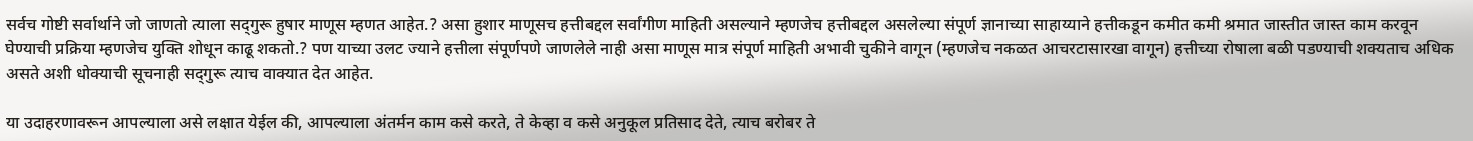सर्वच गोष्टी सर्वार्थाने जो जाणतो त्याला सद्‌गुरू हुषार माणूस म्हणत आहेत.? असा हुशार माणूसच हत्तीबद्दल सर्वांगीण माहिती असल्याने म्हणजेच हत्तीबद्दल असलेल्या संपूर्ण ज्ञानाच्या साहाय्याने हत्तीकडून कमीत कमी श्रमात जास्तीत जास्त काम करवून घेण्याची प्रक्रिया म्हणजेच युक्ति शोधून काढू शकतो.? पण याच्या उलट ज्याने हत्तीला संपूर्णपणे जाणलेले नाही असा माणूस मात्र संपूर्ण माहिती अभावी चुकीने वागून (म्हणजेच नकळत आचरटासारखा वागून) हत्तीच्या रोषाला बळी पडण्याची शक्यताच अधिक असते अशी धोक्याची सूचनाही सद्‌गुरू त्याच वाक्यात देत आहेत.

या उदाहरणावरून आपल्याला असे लक्षात येईल की, आपल्याला अंतर्मन काम कसे करते, ते केव्हा व कसे अनुकूल प्रतिसाद देते, त्याच बरोबर ते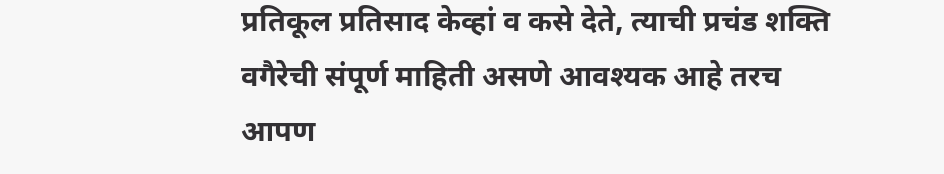प्रतिकूल प्रतिसाद केव्हां व कसे देते, त्याची प्रचंड शक्ति वगैरेची संपूर्ण माहिती असणे आवश्यक आहे तरच आपण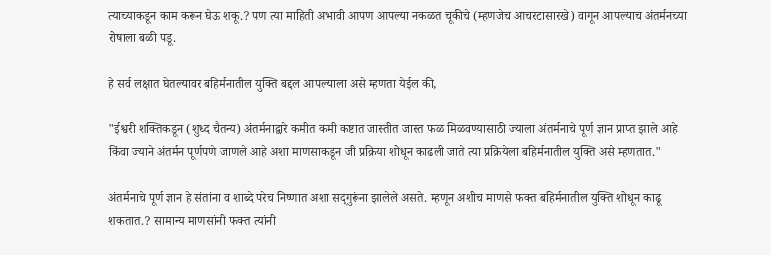त्याच्याकडून काम करून घेऊ शकू.? पण त्या माहिती अभावी आपण आपल्या नकळत चूकीचे (म्हणजेच आचरटासारखे) वागून आपल्याच अंतर्मनच्या रोषाला बळी पडू.

हे सर्व लक्षात घेतल्यावर बहिर्मनातील युक्ति बद्दल आपल्याला असे म्हणता येईल की,

"ईश्वरी शक्तिकडून (शुध्द चैतन्य) अंतर्मनाद्वारे कमीत कमी कष्टात जास्तीत जास्त फळ मिळवण्यासाठी ज्याला अंतर्मनाचे पूर्ण ज्ञान प्राप्त झाले आहे किंवा ज्याने अंतर्मन पूर्णपणे जाणले आहे अशा माणसाकडून जी प्रक्रिया शोधून काढली जाते त्या प्रक्रियेला बहिर्मनातील युक्ति असे म्हणतात."

अंतर्मनाचे पूर्ण ज्ञान हे संतांना व शाब्दे परेच निष्णात अशा सद्‌गुरूंना झालेले असते. म्हणून अशीच माणसे फक्त बहिर्मनातील युक्ति शोधून काढू शकतात.? सामान्य माणसांनी फक्त त्यांनी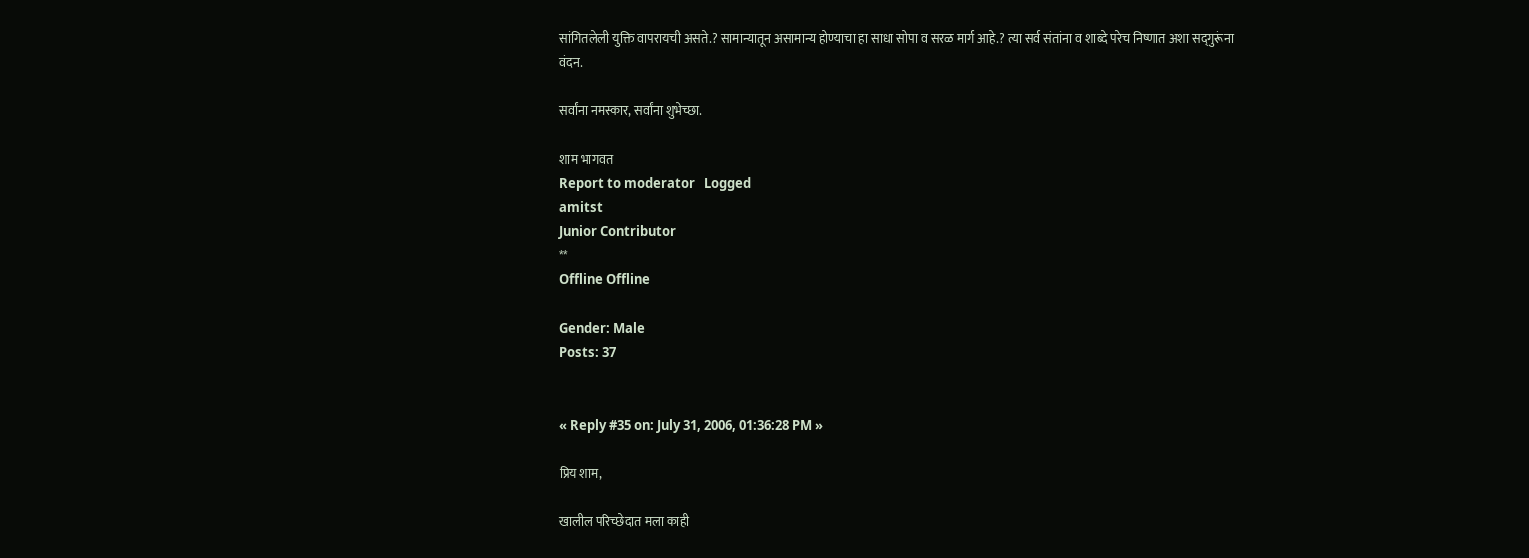सांगितलेली युक्ति वापरायची असते.? सामान्यातून असामान्य होण्याचा हा साधा सोपा व सरळ मार्ग आहे.? त्या सर्व संतांना व शाब्दे परेच निष्णात अशा सद्‌गुरूंना वंदन.

सर्वांना नमस्कार, सर्वांना शुभेच्छा.

शाम भागवत
Report to moderator   Logged
amitst
Junior Contributor
**
Offline Offline

Gender: Male
Posts: 37


« Reply #35 on: July 31, 2006, 01:36:28 PM »

प्रिय शाम,

खालील परिच्छेदात मला काही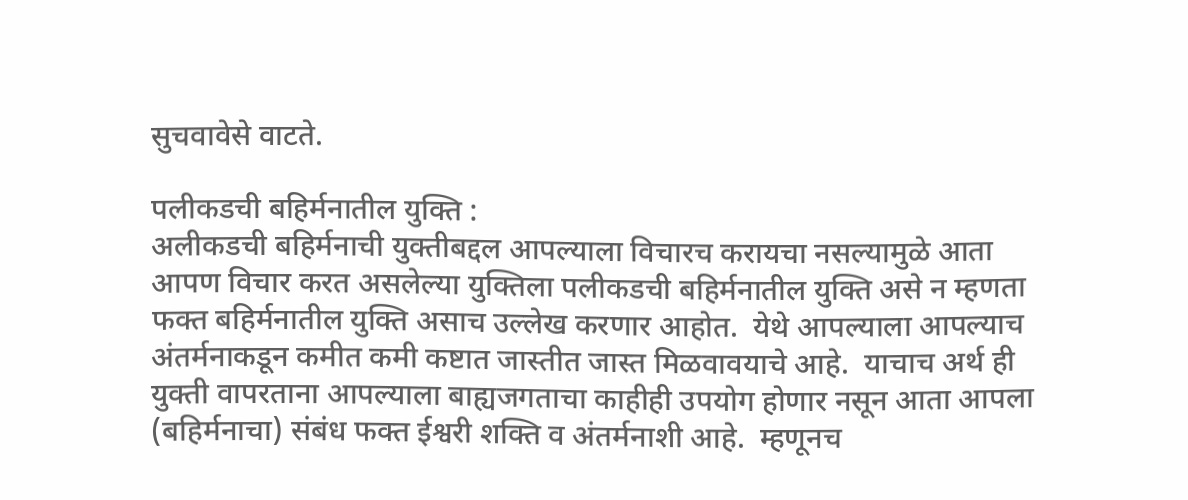सुचवावेसे वाटते.

पलीकडची बहिर्मनातील युक्ति :
अलीकडची बहिर्मनाची युक्तीबद्दल आपल्याला विचारच करायचा नसल्यामुळे आता आपण विचार करत असलेल्या युक्तिला पलीकडची बहिर्मनातील युक्ति असे न म्हणता फक्त बहिर्मनातील युक्ति असाच उल्लेख करणार आहोत.  येथे आपल्याला आपल्याच अंतर्मनाकडून कमीत कमी कष्टात जास्तीत जास्त मिळवावयाचे आहे.  याचाच अर्थ ही युक्ती वापरताना आपल्याला बाह्यजगताचा काहीही उपयोग होणार नसून आता आपला (बहिर्मनाचा) संबंध फक्त ईश्वरी शक्ति व अंतर्मनाशी आहे.  म्हणूनच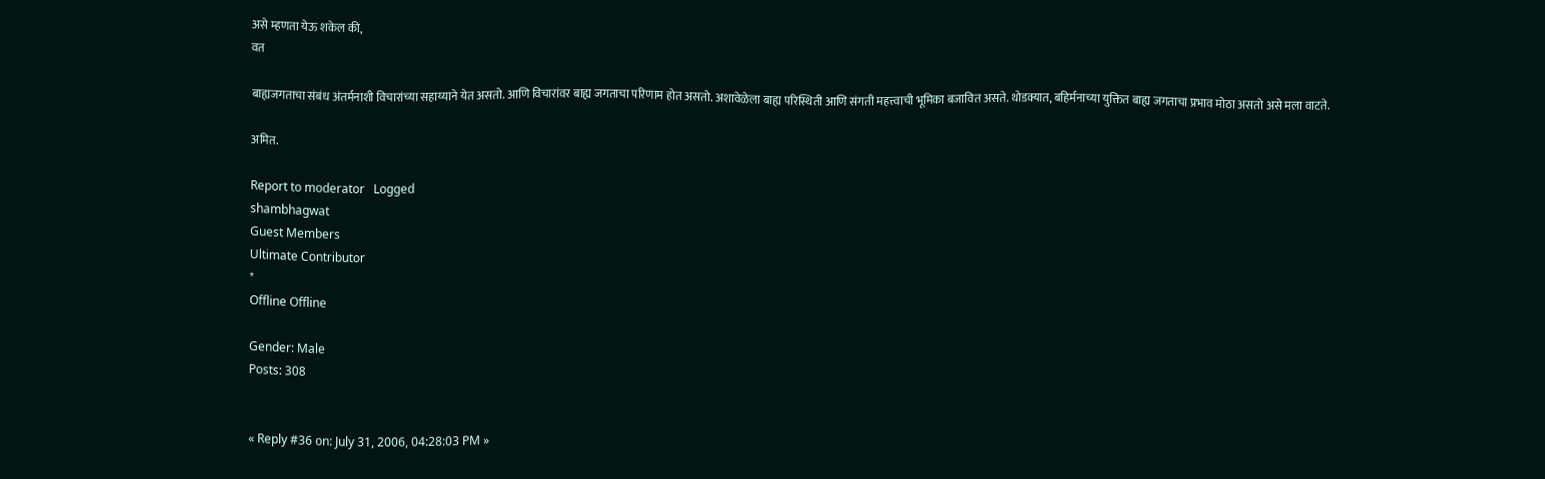असे म्हणता येऊ शकेल की,
वत

बाह्यजगताचा संबंध अंतर्मनाशी विचारांच्या सहाय्याने येत असतो. आणि विचारांवर बाह्य जगताचा परिणाम होत असतो. अशावेळेला बाह्य परिस्थिती आणि संगती महत्त्वाची भूमिका बजावित असते. थोडक्यात, बहिर्मनाच्या युक्तित बाह्य जगताचा प्रभाव मोठा असतो असे मला वाटते.

अमित.

Report to moderator   Logged
shambhagwat
Guest Members
Ultimate Contributor
*
Offline Offline

Gender: Male
Posts: 308


« Reply #36 on: July 31, 2006, 04:28:03 PM »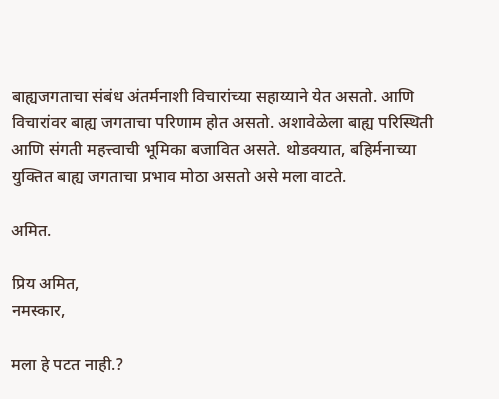बाह्यजगताचा संबंध अंतर्मनाशी विचारांच्या सहाय्याने येत असतो. आणि विचारांवर बाह्य जगताचा परिणाम होत असतो. अशावेळेला बाह्य परिस्थिती आणि संगती महत्त्वाची भूमिका बजावित असते. थोडक्यात, बहिर्मनाच्या युक्तित बाह्य जगताचा प्रभाव मोठा असतो असे मला वाटते.

अमित.

प्रिय अमित,
नमस्कार,

मला हे पटत नाही.?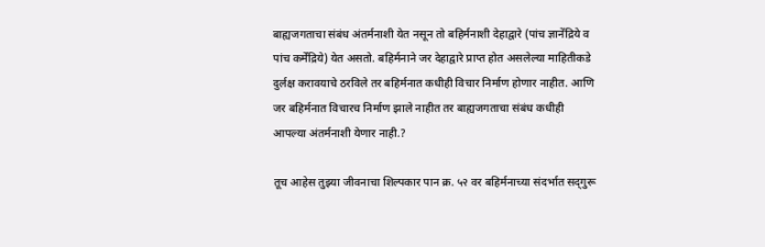बाह्यजगताचा संबंध अंतर्मनाशी येत नसून तो बहिर्मनाशी देहाद्वारे (पांच ज्ञानेंद्रिये व पांच कर्मेंद्रिये) येत असतो. बहिर्मनाने जर देहाद्वारे प्राप्त होत असलेल्या माहितीकडे दुर्लक्ष करावयाचे ठरविले तर बहिर्मनात कधीही विचार निर्माण होणार नाहीत. आणि जर बहिर्मनात विचारच निर्माण झाले नाहीत तर बाह्यजगताचा संबंध कधीही आपल्या अंतर्मनाशी येणार नाही.?

तूच आहेस तुझ्या जीवनाचा शिल्पकार पान क्र. ५२ वर बहिर्मनाच्या संदर्भात सद्‌गुरू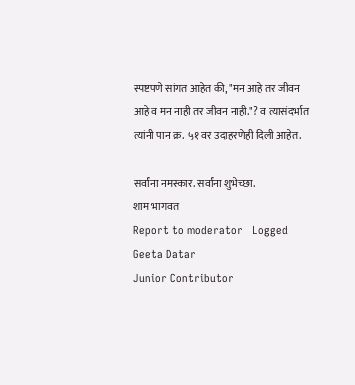स्पष्टपणे सांगत आहेत की, "मन आहे तर जीवन आहे व मन नाही तर जीवन नाही."? व त्यासंदर्भात त्यांनी पान क्र. ५१ वर उदाहरणेही दिली आहेत.

सर्वांना नमस्कार. सर्वांना शुभेच्छा.
शाम भागवत
Report to moderator   Logged
Geeta Datar
Junior Contributor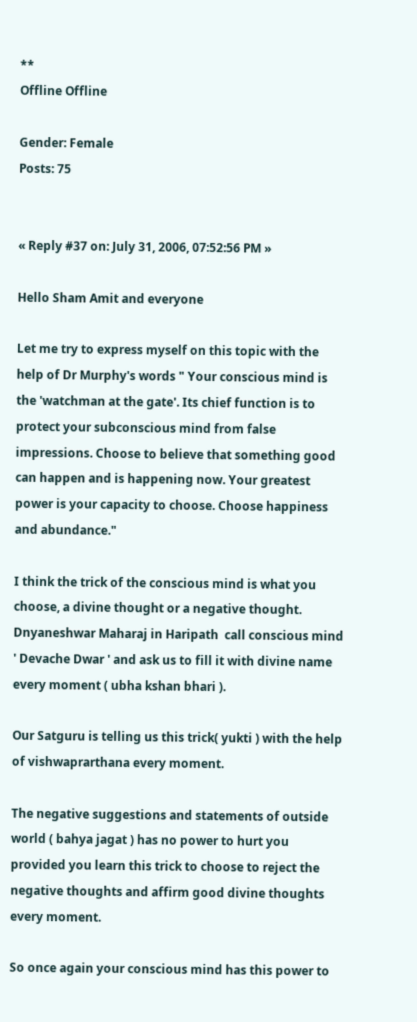**
Offline Offline

Gender: Female
Posts: 75


« Reply #37 on: July 31, 2006, 07:52:56 PM »

Hello Sham Amit and everyone

Let me try to express myself on this topic with the help of Dr Murphy's words " Your conscious mind is the 'watchman at the gate'. Its chief function is to protect your subconscious mind from false impressions. Choose to believe that something good can happen and is happening now. Your greatest power is your capacity to choose. Choose happiness and abundance."

I think the trick of the conscious mind is what you choose, a divine thought or a negative thought. Dnyaneshwar Maharaj in Haripath  call conscious mind ' Devache Dwar ' and ask us to fill it with divine name every moment ( ubha kshan bhari ).

Our Satguru is telling us this trick( yukti ) with the help of vishwaprarthana every moment.

The negative suggestions and statements of outside world ( bahya jagat ) has no power to hurt you provided you learn this trick to choose to reject the negative thoughts and affirm good divine thoughts every moment.

So once again your conscious mind has this power to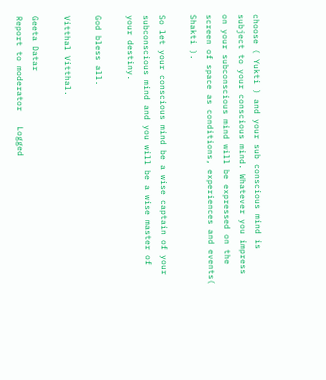choose ( Yukti ) and your sub conscious mind is subject to your conscious mind. Whatever you impress on your subconscious mind will be expressed on the screen of space as conditions, experiences and events( Shakti ).

So let your conscious mind be a wise captain of your subconscious mind and you will be a wise master of your destiny.

God bless all.

Vitthal Vitthal.

Geeta Datar
Report to moderator   Logged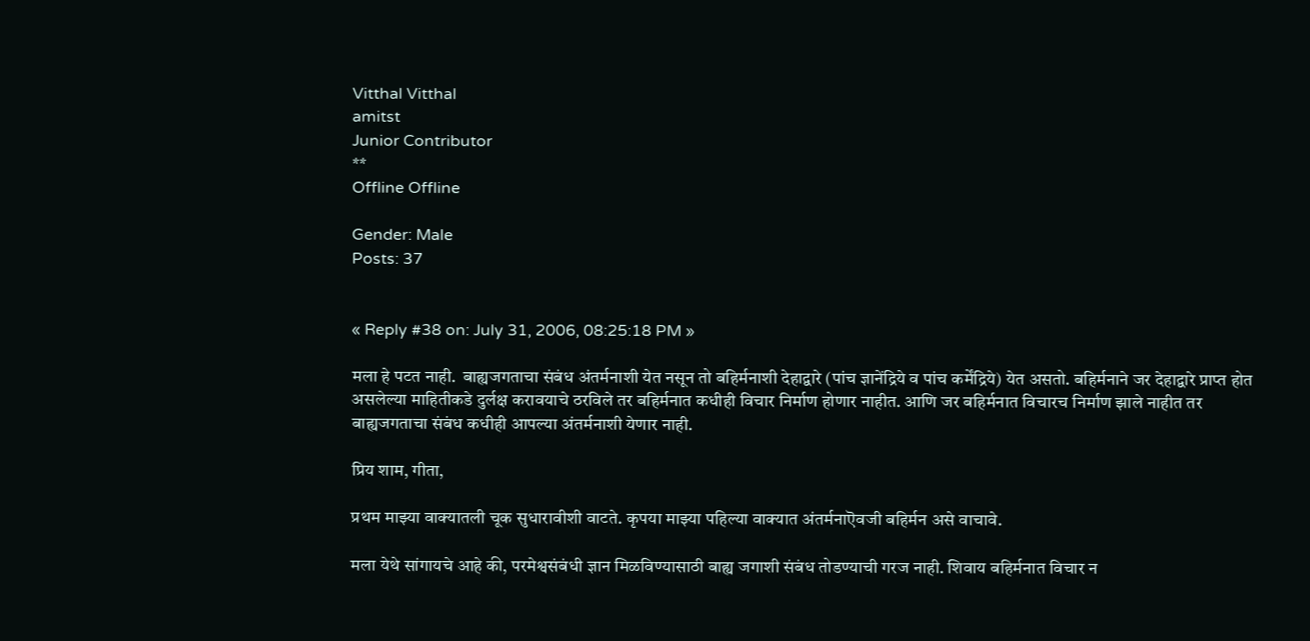Vitthal Vitthal
amitst
Junior Contributor
**
Offline Offline

Gender: Male
Posts: 37


« Reply #38 on: July 31, 2006, 08:25:18 PM »

मला हे पटत नाही.  बाह्यजगताचा संबंध अंतर्मनाशी येत नसून तो बहिर्मनाशी देहाद्वारे (पांच ज्ञानेंद्रिये व पांच कर्मेंद्रिये) येत असतो. बहिर्मनाने जर देहाद्वारे प्राप्त होत असलेल्या माहितीकडे दुर्लक्ष करावयाचे ठरविले तर बहिर्मनात कधीही विचार निर्माण होणार नाहीत. आणि जर बहिर्मनात विचारच निर्माण झाले नाहीत तर बाह्यजगताचा संबंध कधीही आपल्या अंतर्मनाशी येणार नाही.

प्रिय शाम, गीता,

प्रथम माझ्या वाक्यातली चूक सुधारावीशी वाटते. कृपया माझ्या पहिल्या वाक्यात अंतर्मनाऎवजी बहिर्मन असे वाचावे.

मला येथे सांगायचे आहे की, परमेश्वसंबंधी ज्ञान मिळविण्यासाठी बाह्य जगाशी संबंध तोडण्याची गरज नाही. शिवाय बहिर्मनात विचार न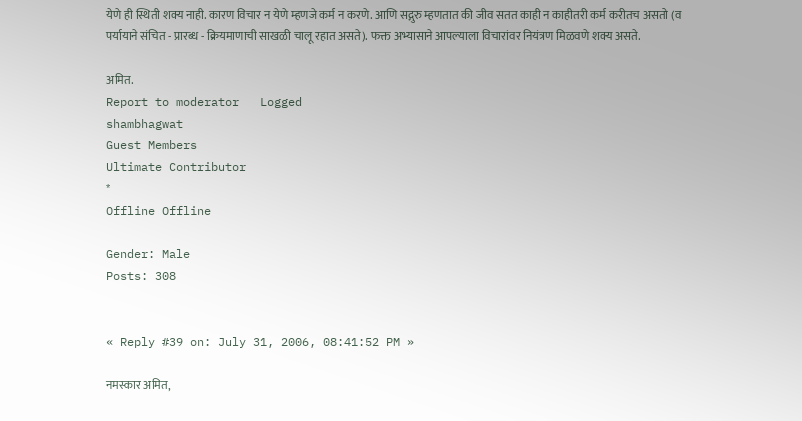येणे ही स्थिती शक्य नाही. कारण विचार न येणे म्हणजे कर्म न करणे. आणि सद्गुरु म्हणतात की जीव सतत काही न काहीतरी कर्म करीतच असतो (व पर्यायाने संचित - प्रारब्ध - क्रियमाणाची साखळी चालू रहात असते). फक्त अभ्यासाने आपल्याला विचारांवर नियंत्रण मिळवणे शक्य असते.

अमित.
Report to moderator   Logged
shambhagwat
Guest Members
Ultimate Contributor
*
Offline Offline

Gender: Male
Posts: 308


« Reply #39 on: July 31, 2006, 08:41:52 PM »

नमस्कार अमित,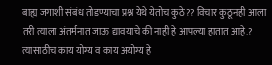बाह्य जगाशी संबंध तोडण्याचा प्रश्न येथे येतोच कुठे?? विचार कुठूनही आला तरी त्याला अंतर्मनात जाऊ द्यावयाचे की नाही हे आपल्या हातात आहे.? त्यासाठीच काय योग्य व काय अयोग्य हे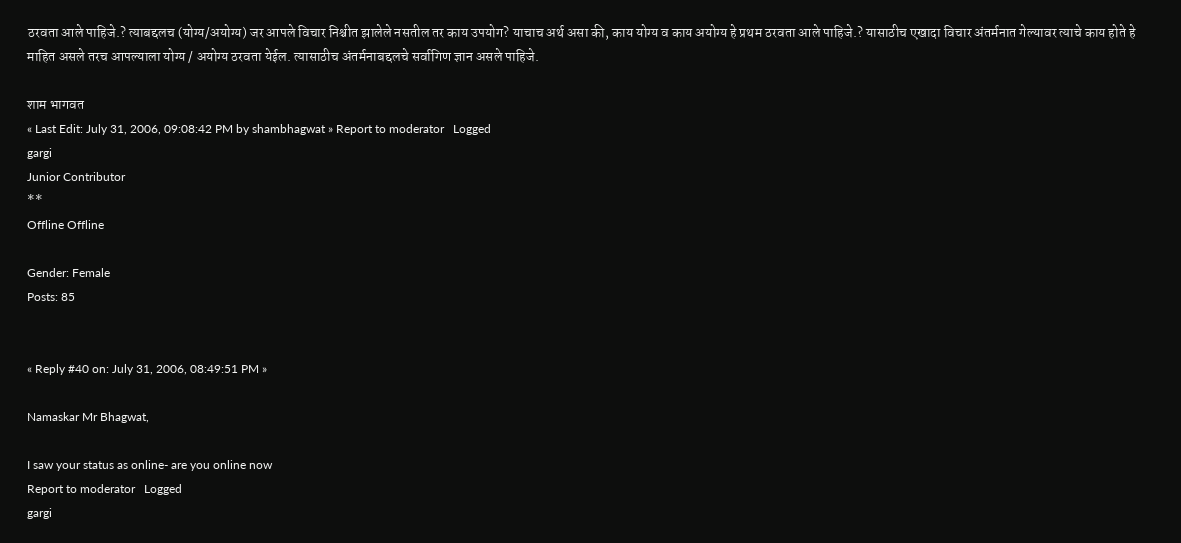ठरवता आले पाहिजे.? त्याबद्दलच (योग्य/अयोग्य) जर आपले विचार निश्चीत झालेले नसतील तर काय उपयोग? याचाच अर्थ असा की, काय योग्य व काय अयोग्य हे प्रथम ठरवता आले पाहिजे.? यासाठीच एखादा विचार अंतर्मनात गेल्यावर त्याचे काय होते हे माहित असले तरच आपल्याला योग्य / अयोग्य ठरवता येईल. त्यासाठीच अंतर्मनाबद्दलचे सर्वागिण ज्ञान असले पाहिजे.

शाम भागवत
« Last Edit: July 31, 2006, 09:08:42 PM by shambhagwat » Report to moderator   Logged
gargi
Junior Contributor
**
Offline Offline

Gender: Female
Posts: 85


« Reply #40 on: July 31, 2006, 08:49:51 PM »

Namaskar Mr Bhagwat,

I saw your status as online- are you online now
Report to moderator   Logged
gargi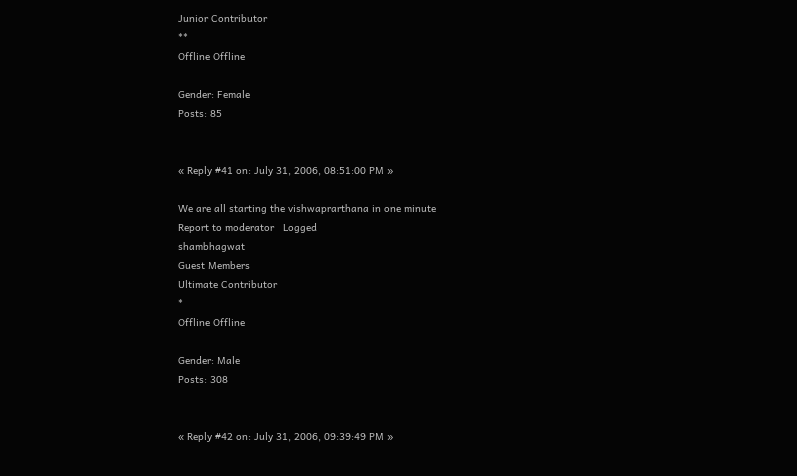Junior Contributor
**
Offline Offline

Gender: Female
Posts: 85


« Reply #41 on: July 31, 2006, 08:51:00 PM »

We are all starting the vishwaprarthana in one minute
Report to moderator   Logged
shambhagwat
Guest Members
Ultimate Contributor
*
Offline Offline

Gender: Male
Posts: 308


« Reply #42 on: July 31, 2006, 09:39:49 PM »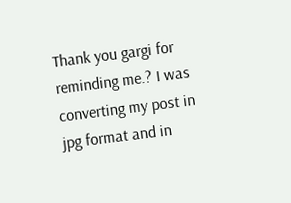Thank you gargi for reminding me.? I was converting my post in jpg format and in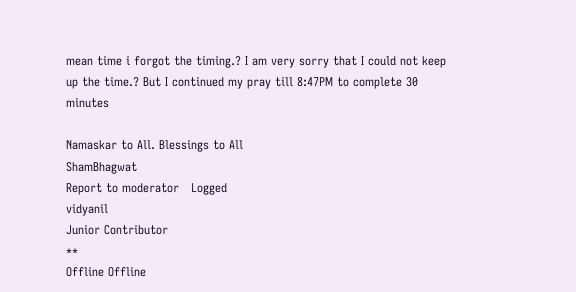mean time i forgot the timing.? I am very sorry that I could not keep up the time.? But I continued my pray till 8:47PM to complete 30 minutes

Namaskar to All. Blessings to All
ShamBhagwat
Report to moderator   Logged
vidyanil
Junior Contributor
**
Offline Offline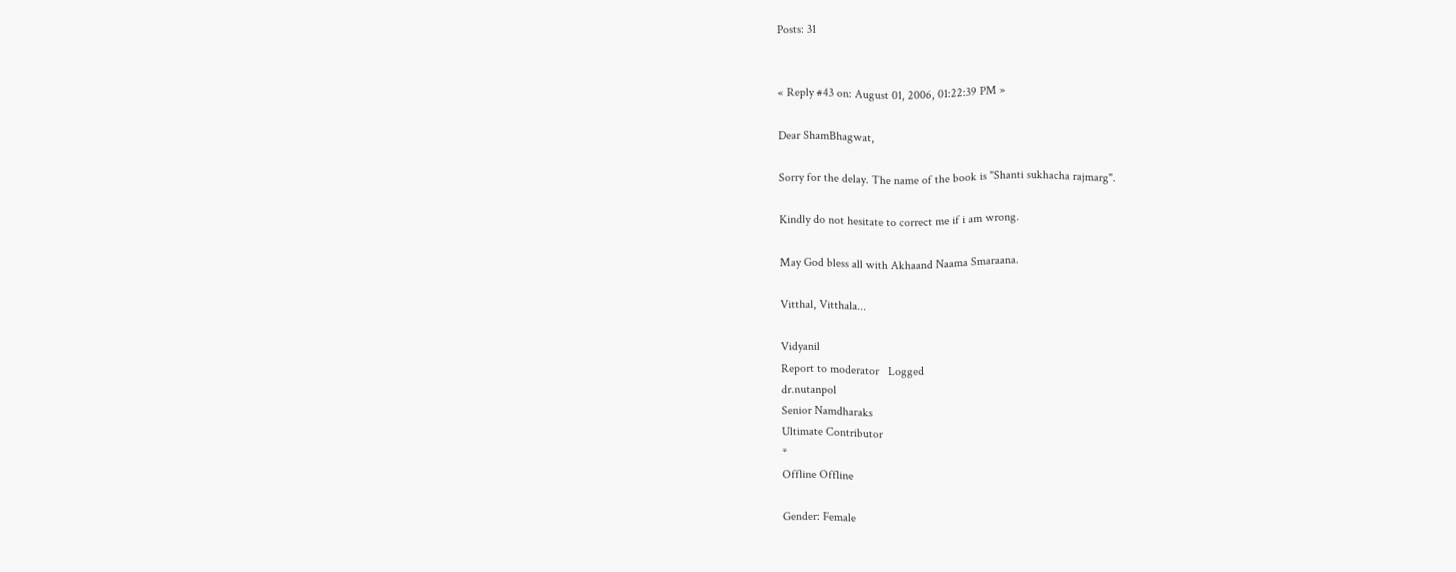Posts: 31


« Reply #43 on: August 01, 2006, 01:22:39 PM »

Dear ShamBhagwat,

Sorry for the delay. The name of the book is "Shanti sukhacha rajmarg".

Kindly do not hesitate to correct me if i am wrong.

May God bless all with Akhaand Naama Smaraana.

Vitthal, Vitthala...

Vidyanil
Report to moderator   Logged
dr.nutanpol
Senior Namdharaks
Ultimate Contributor
*
Offline Offline

Gender: Female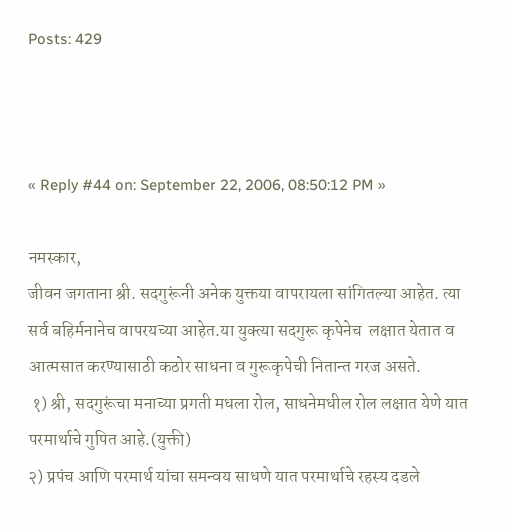Posts: 429



« Reply #44 on: September 22, 2006, 08:50:12 PM »

नमस्कार,
जीवन जगताना श्री. सदगुरूंनी अनेक युक्तया वापरायला सांगितल्या आहेत. त्या सर्व बहिर्मनानेच वापरयच्या आहेत.या युक्त्या सदगुरू कृपेनेच  लक्षात येतात व आत्मसात करण्यासाठी कठोर साधना व गुरूकृपेची नितान्त गरज असते.
 १) श्री, सदगुरूंचा मनाच्या प्रगती मधला रोल, साधनेमधील रोल लक्षात येणे यात परमार्थाचे गुपित आहे.(युक्ती)
२) प्रपंच आणि परमार्थ यांचा समन्वय साधणे यात परमार्थाचे रहस्य दडले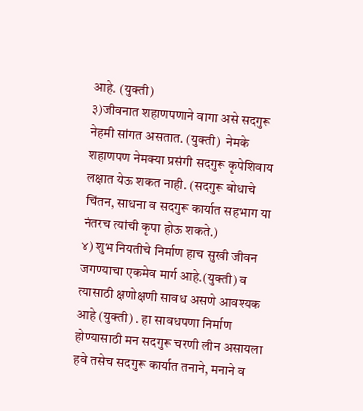आहे. (युक्ती)
३)जीवनात शहाणपणाने वागा असे सदगुरू नेहमी सांगत असतात. (युक्ती)  नेमके शहाणपण नेमक्या प्रसंगी सदगुरू कृपेशिवाय लक्षात येऊ शकत नाही. (सदगुरू बोधाचे चिंतन, साधना व सदगुरू कार्यात सहभाग या नंतरच त्यांची कृपा होऊ शकते.)
४) शुभ नियतीचे निर्माण हाच सुखी जीवन जगण्याचा एकमेव मार्ग आहे.(युक्ती) व त्यासाठी क्षणोक्षणी सावध असणे आवश्यक आहे (युक्ती) . हा सावधपणा निर्माण होण्यासाठी मन सदगुरू चरणी लीन असायला हवे तसेच सदगुरू कार्यात तनाने, मनाने व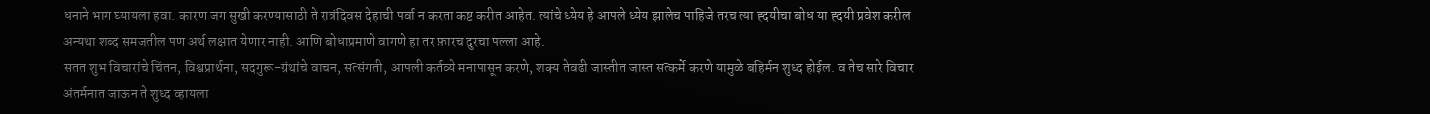धनाने भाग घ्यायला हवा. कारण जग सुखी करण्यासाठी ते रात्रंदिवस देहाची पर्वा न करता कष्ट करीत आहेत. त्यांचे ध्येय हे आपले ध्येय झालेच पाहिजे तरच त्या ह्दयीचा बोध या ह्दयी प्रवेश करील अन्यथा शब्द समजतील पण अर्थ लक्षात येणार नाही. आणि बोधाप्रमाणे वागणे हा तर फ़ारच दुरचा पल्ला आहे.
सतत शुभ विचारांचे चिंतन, विश्वप्रार्थना, सदगुरू-ग्रंथांचे वाचन, सत्संगती, आपली कर्तव्ये मनापासून करणे, शक्य तेवढी जास्तीत जास्त सत्कर्मे करणे यामुळे बहिर्मन शुध्द होईल. व तेच सारे विचार अंतर्मनात जाऊन ते शुध्द व्हायला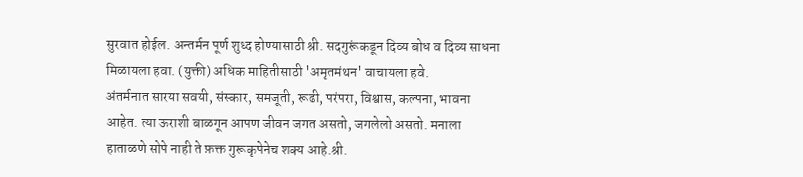सुरवात होईल. अन्तर्मन पूर्ण शुध्द होण्यासाठी श्री. सदगुरूंकडून दिव्य बोध व दिव्य साधना मिळायला हवा. (युक्ती) अधिक माहितीसाठी 'अमृतमंथन' वाचायला हवे.
अंतर्मनात सारया सवयी, संस्कार, समजूती, रूढी, परंपरा, विश्वास, कल्पना, भावना आहेत. त्या ऊराशी बाळगून आपण जीवन जगत असतो, जगलेलो असतो. मनाला हाताळणे सोपे नाही ते फ़क्त गुरूकृपेनेच शक्य आहे.श्री.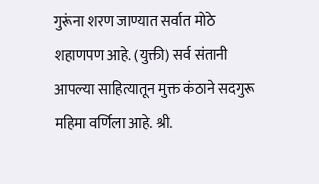गुरूंना शरण जाण्यात सर्वात मोठे शहाणपण आहे. (युक्ती) सर्व संतानी आपल्या साहित्यातून मुक्त कंठाने सदगुरू महिमा वर्णिला आहे. श्री.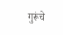गुरूंचे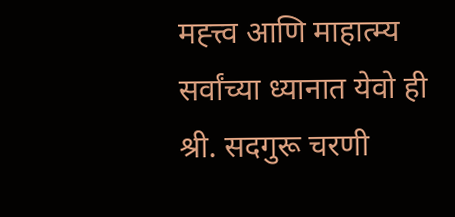मह्त्त्व आणि माहात्म्य  सर्वांच्या ध्यानात येवो ही श्री. सदगुरू चरणी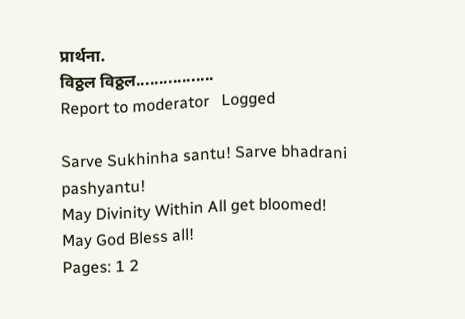प्रार्थना.
विठ्ठल विठ्ठल.................
Report to moderator   Logged

Sarve Sukhinha santu! Sarve bhadrani pashyantu!
May Divinity Within All get bloomed!
May God Bless all!
Pages: 1 2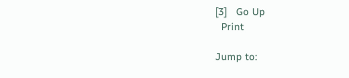[3]   Go Up
  Print

Jump to: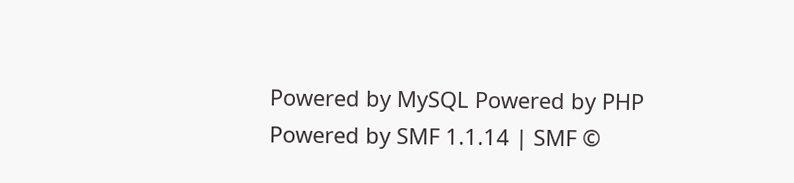Powered by MySQL Powered by PHP Powered by SMF 1.1.14 | SMF ©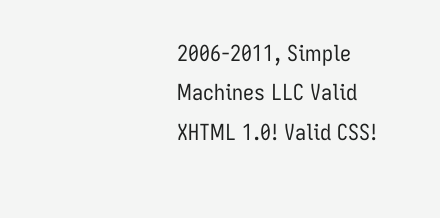2006-2011, Simple Machines LLC Valid XHTML 1.0! Valid CSS!